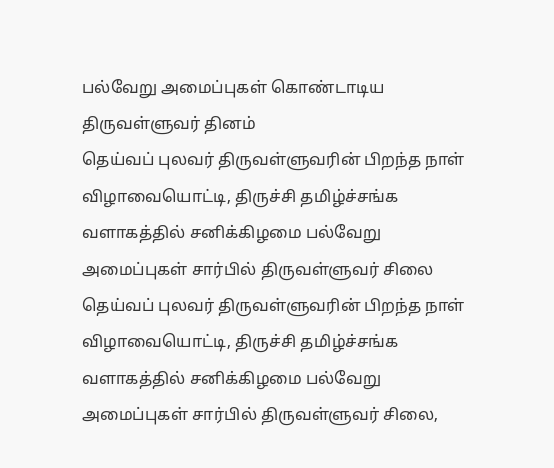பல்வேறு அமைப்புகள் கொண்டாடிய திருவள்ளுவர் தினம்
தெய்வப் புலவர் திருவள்ளுவரின் பிறந்த நாள் விழாவையொட்டி, திருச்சி தமிழ்ச்சங்க வளாகத்தில் சனிக்கிழமை பல்வேறு அமைப்புகள் சார்பில் திருவள்ளுவர் சிலை
தெய்வப் புலவர் திருவள்ளுவரின் பிறந்த நாள் விழாவையொட்டி, திருச்சி தமிழ்ச்சங்க வளாகத்தில் சனிக்கிழமை பல்வேறு அமைப்புகள் சார்பில் திருவள்ளுவர் சிலை,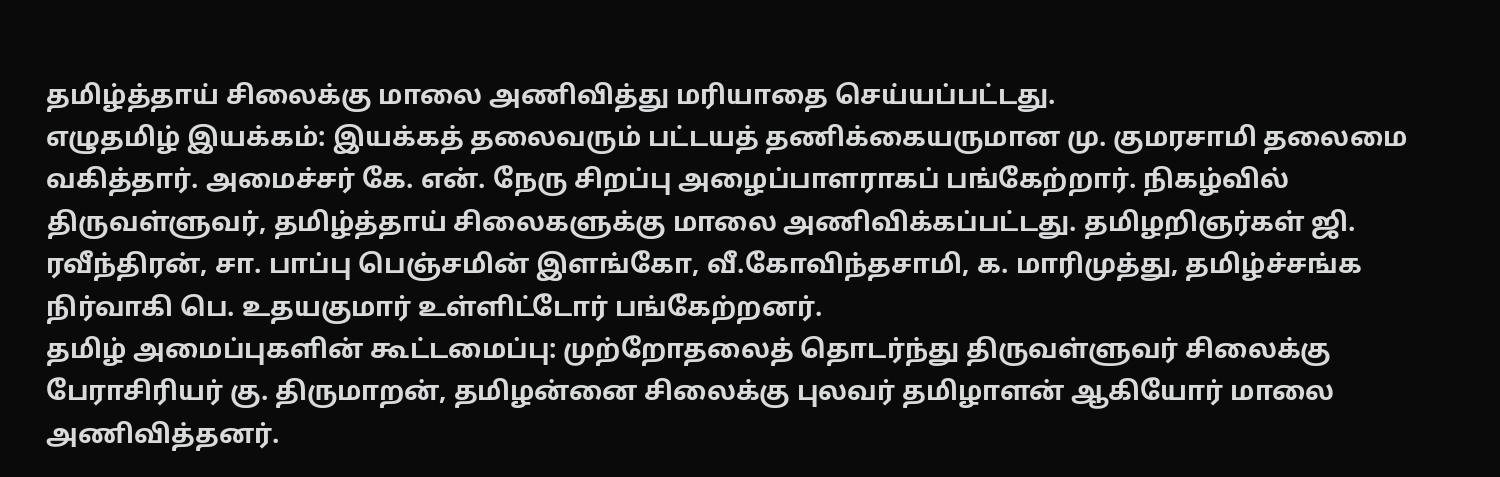தமிழ்த்தாய் சிலைக்கு மாலை அணிவித்து மரியாதை செய்யப்பட்டது.
எழுதமிழ் இயக்கம்: இயக்கத் தலைவரும் பட்டயத் தணிக்கையருமான மு. குமரசாமி தலைமை வகித்தார். அமைச்சர் கே. என். நேரு சிறப்பு அழைப்பாளராகப் பங்கேற்றார். நிகழ்வில் திருவள்ளுவர், தமிழ்த்தாய் சிலைகளுக்கு மாலை அணிவிக்கப்பட்டது. தமிழறிஞர்கள் ஜி. ரவீந்திரன், சா. பாப்பு பெஞ்சமின் இளங்கோ, வீ.கோவிந்தசாமி, க. மாரிமுத்து, தமிழ்ச்சங்க நிர்வாகி பெ. உதயகுமார் உள்ளிட்டோர் பங்கேற்றனர்.
தமிழ் அமைப்புகளின் கூட்டமைப்பு: முற்றோதலைத் தொடர்ந்து திருவள்ளுவர் சிலைக்கு பேராசிரியர் கு. திருமாறன், தமிழன்னை சிலைக்கு புலவர் தமிழாளன் ஆகியோர் மாலை அணிவித்தனர்.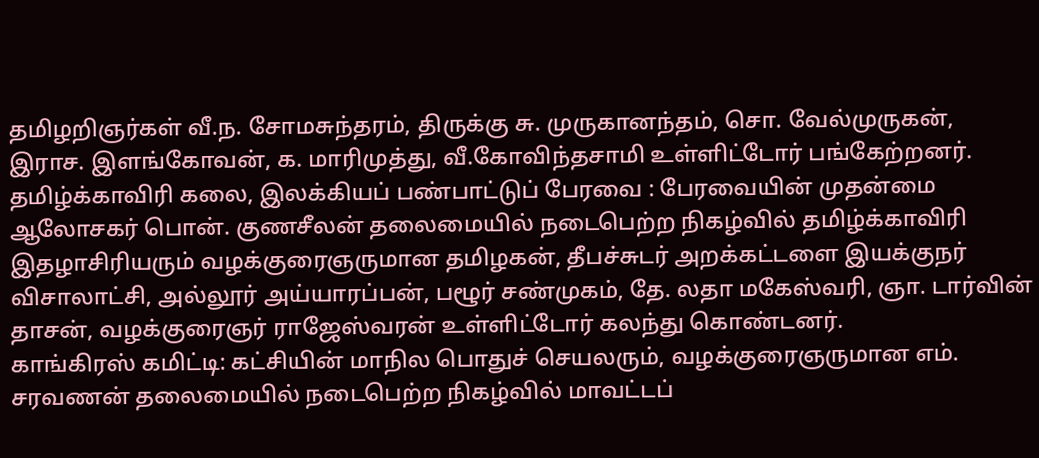தமிழறிஞர்கள் வீ.ந. சோமசுந்தரம், திருக்கு சு. முருகானந்தம், சொ. வேல்முருகன், இராச. இளங்கோவன், க. மாரிமுத்து, வீ.கோவிந்தசாமி உள்ளிட்டோர் பங்கேற்றனர்.
தமிழ்க்காவிரி கலை, இலக்கியப் பண்பாட்டுப் பேரவை : பேரவையின் முதன்மை ஆலோசகர் பொன். குணசீலன் தலைமையில் நடைபெற்ற நிகழ்வில் தமிழ்க்காவிரி இதழாசிரியரும் வழக்குரைஞருமான தமிழகன், தீபச்சுடர் அறக்கட்டளை இயக்குநர் விசாலாட்சி, அல்லூர் அய்யாரப்பன், பழூர் சண்முகம், தே. லதா மகேஸ்வரி, ஞா. டார்வின் தாசன், வழக்குரைஞர் ராஜேஸ்வரன் உள்ளிட்டோர் கலந்து கொண்டனர்.
காங்கிரஸ் கமிட்டி: கட்சியின் மாநில பொதுச் செயலரும், வழக்குரைஞருமான எம். சரவணன் தலைமையில் நடைபெற்ற நிகழ்வில் மாவட்டப்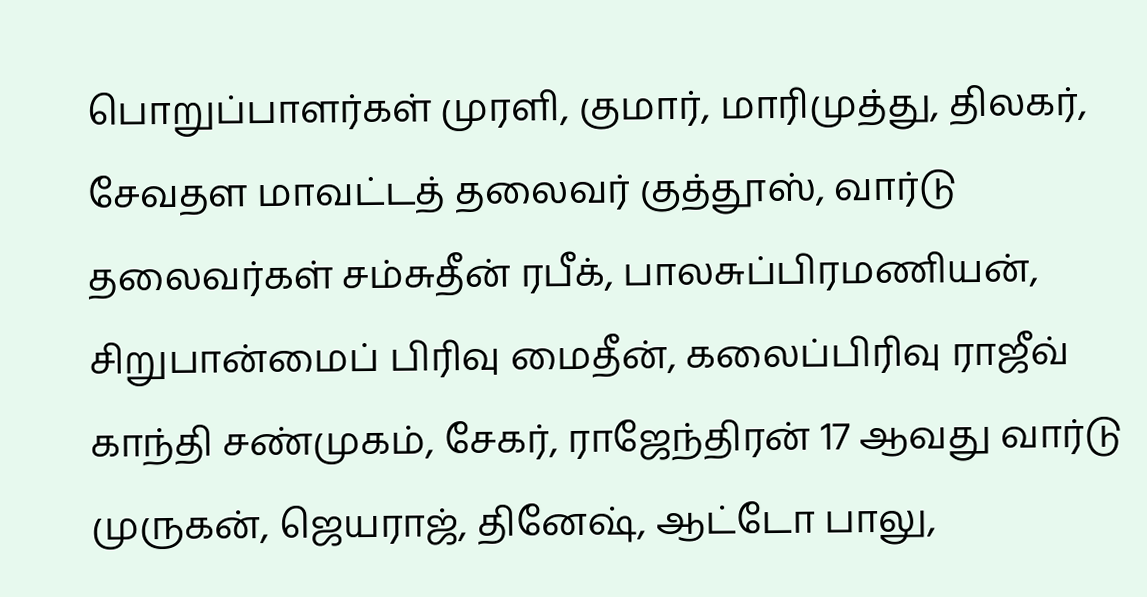பொறுப்பாளர்கள் முரளி, குமார், மாரிமுத்து, திலகர், சேவதள மாவட்டத் தலைவர் குத்தூஸ், வார்டு தலைவர்கள் சம்சுதீன் ரபீக், பாலசுப்பிரமணியன், சிறுபான்மைப் பிரிவு மைதீன், கலைப்பிரிவு ராஜீவ் காந்தி சண்முகம், சேகர், ராஜேந்திரன் 17 ஆவது வார்டு முருகன், ஜெயராஜ், தினேஷ், ஆட்டோ பாலு,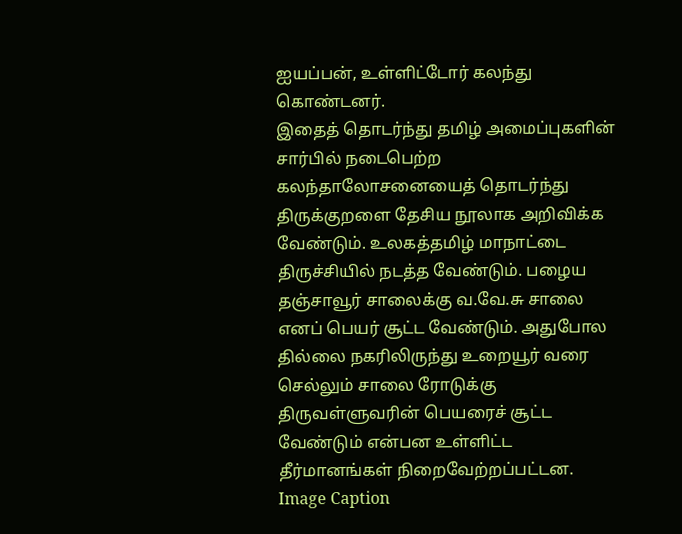ஐயப்பன், உள்ளிட்டோர் கலந்து கொண்டனர்.
இதைத் தொடர்ந்து தமிழ் அமைப்புகளின் சார்பில் நடைபெற்ற கலந்தாலோசனையைத் தொடர்ந்து திருக்குறளை தேசிய நூலாக அறிவிக்க வேண்டும். உலகத்தமிழ் மாநாட்டை திருச்சியில் நடத்த வேண்டும். பழைய தஞ்சாவூர் சாலைக்கு வ.வே.சு சாலை எனப் பெயர் சூட்ட வேண்டும். அதுபோல தில்லை நகரிலிருந்து உறையூர் வரை செல்லும் சாலை ரோடுக்கு திருவள்ளுவரின் பெயரைச் சூட்ட வேண்டும் என்பன உள்ளிட்ட தீர்மானங்கள் நிறைவேற்றப்பட்டன.
Image Caption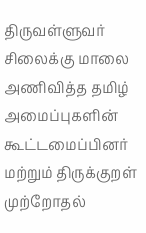திருவள்ளுவர் சிலைக்கு மாலை அணிவித்த தமிழ் அமைப்புகளின் கூட்டமைப்பினர் மற்றும் திருக்குறள் முற்றோதல்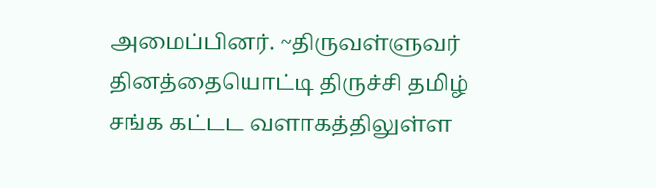அமைப்பினர். ~திருவள்ளுவர் தினத்தையொட்டி திருச்சி தமிழ் சங்க கட்டட வளாகத்திலுள்ள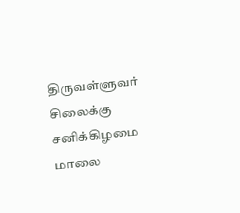திருவள்ளுவர் சிலைக்கு சனிக்கிழமை மாலை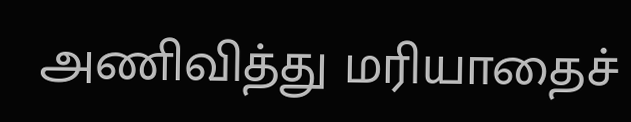அணிவித்து மரியாதைச்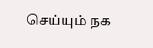செய்யும் நக